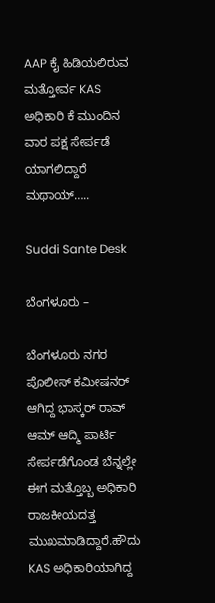AAP ಕೈ ಹಿಡಿಯಲಿರುವ ಮತ್ತೋರ್ವ KAS ಅಧಿಕಾರಿ ಕೆ ಮುಂದಿನ ವಾರ ಪಕ್ಷ ಸೇರ್ಪಡೆ ಯಾಗಲಿದ್ದಾರೆ ಮಥಾಯ್…..

Suddi Sante Desk

ಬೆಂಗಳೂರು –

ಬೆಂಗಳೂರು ನಗರ ಪೊಲೀಸ್ ಕಮೀಷನರ್ ಆಗಿದ್ದ ಭಾಸ್ಕರ್ ರಾವ್ ಆಮ್ ಆದ್ಮಿ ಪಾರ್ಟಿ ಸೇರ್ಪಡೆಗೊಂಡ ಬೆನ್ನಲ್ಲೇ ಈಗ ಮತ್ತೊಬ್ಬ ಅಧಿಕಾರಿ ರಾಜಕೀಯದತ್ತ ಮುಖಮಾಡಿದ್ದಾರೆ.ಹೌದು KAS ಅಧಿಕಾರಿಯಾಗಿದ್ದ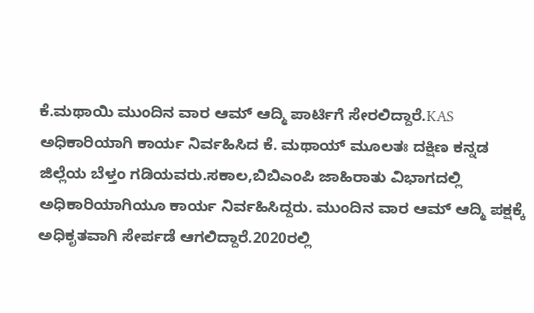ಕೆ‌.ಮಥಾಯಿ ಮುಂದಿನ ವಾರ ಆಮ್ ಆದ್ಮಿ ಪಾರ್ಟಿಗೆ ಸೇರಲಿದ್ದಾರೆ.KAS ಅಧಿಕಾರಿಯಾಗಿ ಕಾರ್ಯ ನಿರ್ವಹಿಸಿದ ಕೆ‌. ಮಥಾಯ್ ಮೂಲತಃ ದಕ್ಷಿಣ ಕನ್ನಡ ಜಿಲ್ಲೆಯ ಬೆಳ್ತಂ ಗಡಿಯವರು.ಸಕಾಲ,ಬಿಬಿಎಂಪಿ ಜಾಹಿರಾತು ವಿಭಾಗದಲ್ಲಿ ಅಧಿಕಾರಿಯಾಗಿಯೂ ಕಾರ್ಯ ನಿರ್ವಹಿಸಿದ್ದರು. ಮುಂದಿನ ವಾರ ಆಮ್ ಆದ್ಮಿ ಪಕ್ಷಕ್ಕೆ ಅಧಿಕೃತವಾಗಿ ಸೇರ್ಪಡೆ ಆಗಲಿದ್ದಾರೆ.2020ರಲ್ಲಿ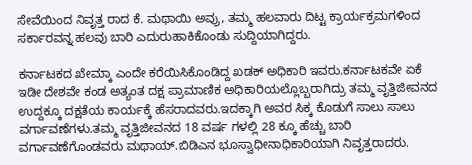ಸೇವೆಯಿಂದ ನಿವೃತ್ತ ರಾದ ಕೆ. ಮಥಾಯಿ ಅವ್ರು, ತಮ್ಮ ಹಲವಾರು ದಿಟ್ಟ ಕ್ರಾರ್ಯಕ್ರಮಗಳಿಂದ ಸರ್ಕಾರವನ್ನ ಹಲವು ಬಾರಿ ಎದುರುಹಾಕಿಕೊಂಡು ಸುದ್ದಿಯಾಗಿದ್ದರು.

ಕರ್ನಾಟಕದ ಖೇಮ್ಕಾ ಎಂದೇ ಕರೆಯಿಸಿಕೊಂಡಿದ್ದ ಖಡಕ್ ಅಧಿಕಾರಿ ಇವರು.ಕರ್ನಾಟಕವೇ ಏಕೆ ಇಡೀ ದೇಶವೇ ಕಂಡ ಅತ್ಯಂತ ದಕ್ಷ ಪ್ರಾಮಾಣಿಕ ಅಧಿಕಾರಿಯಲ್ಲೊಬ್ಬರಾಗಿದ್ರು ತಮ್ಮ ವೃತ್ತಿಜೀವನದ ಉದ್ದಕ್ಕೂ ದಕ್ಷತೆಯ ಕಾರ್ಯಕ್ಕೆ ಹೆಸರಾದವರು.ಇದಕ್ಕಾಗಿ ಅವರ ಸಿಕ್ಕ ಕೊಡುಗೆ ಸಾಲು ಸಾಲು ವರ್ಗಾವಣೆ‌ಗಳು.ತಮ್ಮ ವೃತ್ತಿಜೀವನದ 18 ವರ್ಷ ಗಳಲ್ಲಿ 28 ಕ್ಕೂ ಹೆಚ್ಚು ಬಾರಿ ವರ್ಗಾವಣೆಗೊಂಡವರು ಮಥಾಯ್.ಬಿಡಿಎನ ಭೂಸ್ವಾಧೀನಾಧಿಕಾರಿಯಾಗಿ ನಿವೃತ್ತರಾದರು.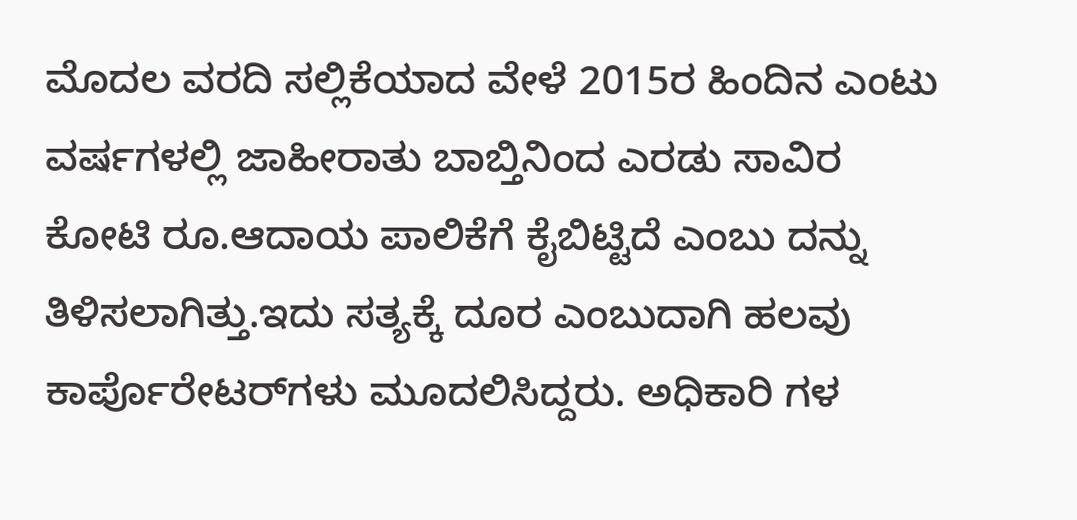ಮೊದಲ ವರದಿ ಸಲ್ಲಿಕೆಯಾದ ವೇಳೆ 2015ರ ಹಿಂದಿನ ಎಂಟು ವರ್ಷಗಳಲ್ಲಿ ಜಾಹೀರಾತು ಬಾಬ್ತಿನಿಂದ ಎರಡು ಸಾವಿರ ಕೋಟಿ ರೂ.ಆದಾಯ ಪಾಲಿಕೆಗೆ ಕೈಬಿಟ್ಟಿದೆ ಎಂಬು ದನ್ನು ತಿಳಿಸಲಾಗಿತ್ತು.ಇದು ಸತ್ಯಕ್ಕೆ ದೂರ ಎಂಬುದಾಗಿ ಹಲವು ಕಾರ್ಪೊರೇಟರ್‌ಗಳು ಮೂದಲಿಸಿದ್ದರು. ಅಧಿಕಾರಿ ಗಳ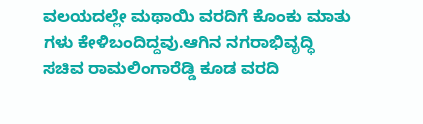ವಲಯದಲ್ಲೇ ಮಥಾಯಿ ವರದಿಗೆ ಕೊಂಕು ಮಾತು ಗಳು ಕೇಳಿಬಂದಿದ್ದವು.ಆಗಿನ ನಗರಾಭಿವೃದ್ಧಿ ಸಚಿವ ರಾಮಲಿಂಗಾರೆಡ್ಡಿ ಕೂಡ ವರದಿ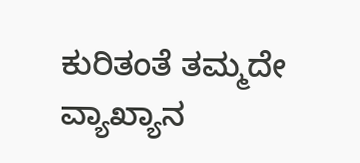ಕುರಿತಂತೆ ತಮ್ಮದೇ ವ್ಯಾಖ್ಯಾನ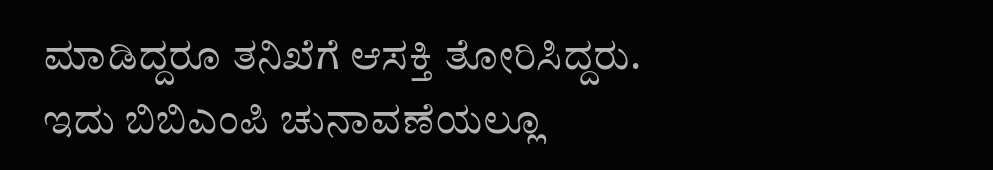ಮಾಡಿದ್ದರೂ ತನಿಖೆಗೆ ಆಸಕ್ತಿ ತೋರಿಸಿದ್ದರು. ಇದು ಬಿಬಿಎಂಪಿ ಚುನಾವಣೆಯಲ್ಲೂ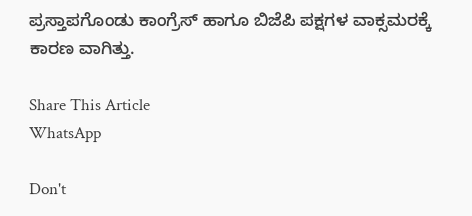ಪ್ರಸ್ತಾಪಗೊಂಡು ಕಾಂಗ್ರೆಸ್‌ ಹಾಗೂ ಬಿಜೆಪಿ ಪಕ್ಷಗಳ ವಾಕ್ಸಮರಕ್ಕೆ ಕಾರಣ ವಾಗಿತ್ತು.

Share This Article
WhatsApp

Don't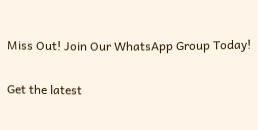Miss Out! Join Our WhatsApp Group Today!

Get the latest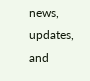news, updates, and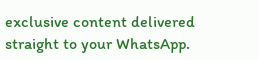exclusive content delivered straight to your WhatsApp.